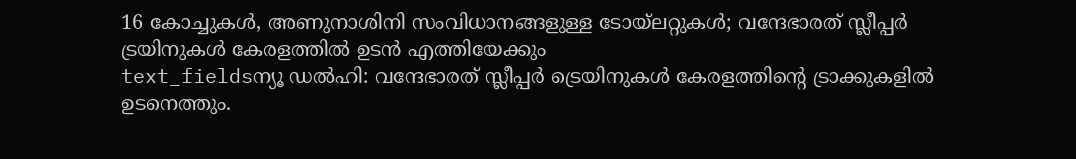16 കോച്ചുകൾ, അണുനാശിനി സംവിധാനങ്ങളുള്ള ടോയ്ലറ്റുകൾ; വന്ദേഭാരത് സ്ലീപ്പർ ട്രയിനുകൾ കേരളത്തിൽ ഉടൻ എത്തിയേക്കും
text_fieldsന്യൂ ഡൽഹി: വന്ദേഭാരത് സ്ലീപ്പർ ട്രെയിനുകൾ കേരളത്തിന്റെ ട്രാക്കുകളിൽ ഉടനെത്തും.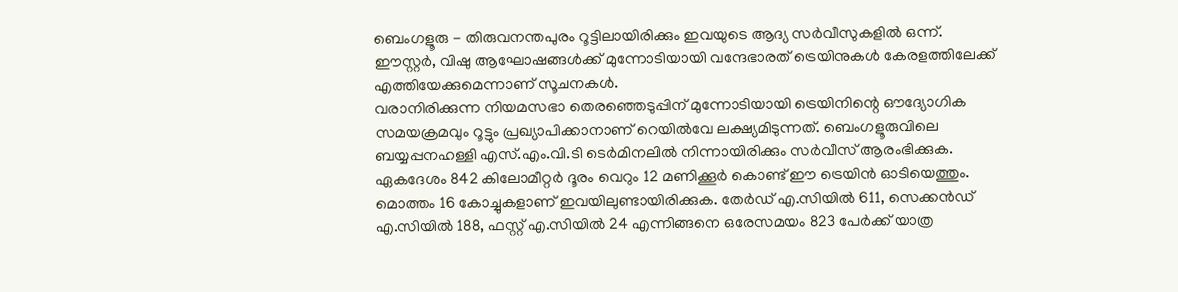ബെംഗളൂരു - തിരുവനന്തപുരം റൂട്ടിലായിരിക്കും ഇവയുടെ ആദ്യ സർവീസുകളിൽ ഒന്ന്. ഈസ്റ്റർ, വിഷു ആഘോഷങ്ങൾക്ക് മുന്നോടിയായി വന്ദേഭാരത് ട്രെയിനുകൾ കേരളത്തിലേക്ക് എത്തിയേക്കുമെന്നാണ് സൂചനകൾ.
വരാനിരിക്കുന്ന നിയമസഭാ തെരഞ്ഞെടുപ്പിന് മുന്നോടിയായി ട്രെയിനിന്റെ ഔദ്യോഗിക സമയക്രമവും റൂട്ടും പ്രഖ്യാപിക്കാനാണ് റെയിൽവേ ലക്ഷ്യമിടുന്നത്. ബെംഗളൂരുവിലെ ബയ്യപ്പനഹള്ളി എസ്.എം.വി.ടി ടെർമിനലിൽ നിന്നായിരിക്കും സർവീസ് ആരംഭിക്കുക.
ഏകദേശം 842 കിലോമീറ്റർ ദൂരം വെറും 12 മണിക്കൂർ കൊണ്ട് ഈ ട്രെയിൻ ഓടിയെത്തും. മൊത്തം 16 കോച്ചുകളാണ് ഇവയിലുണ്ടായിരിക്കുക. തേർഡ് എ.സിയിൽ 611, സെക്കൻഡ് എ.സിയിൽ 188, ഫസ്റ്റ് എ.സിയിൽ 24 എന്നിങ്ങനെ ഒരേസമയം 823 പേർക്ക് യാത്ര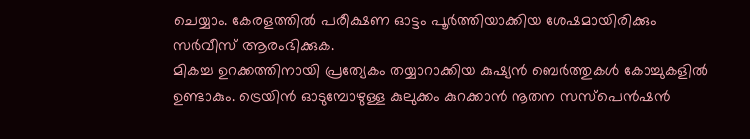ചെയ്യാം. കേരളത്തിൽ പരീക്ഷണ ഓട്ടം പൂർത്തിയാക്കിയ ശേഷമായിരിക്കും സർവീസ് ആരംഭിക്കുക.
മികച്ച ഉറക്കത്തിനായി പ്രത്യേകം തയ്യാറാക്കിയ കുഷ്യൻ ബെർത്തുകൾ കോച്ചുകളിൽ ഉണ്ടാകും. ട്രെയിൻ ഓടുമ്പോഴുള്ള കുലുക്കം കുറക്കാൻ നൂതന സസ്പെൻഷൻ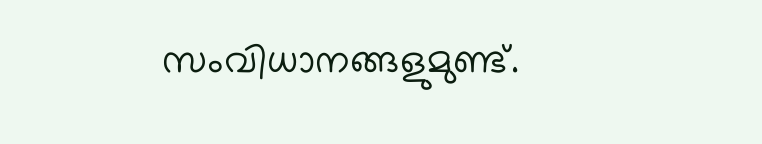സംവിധാനങ്ങളുമുണ്ട്.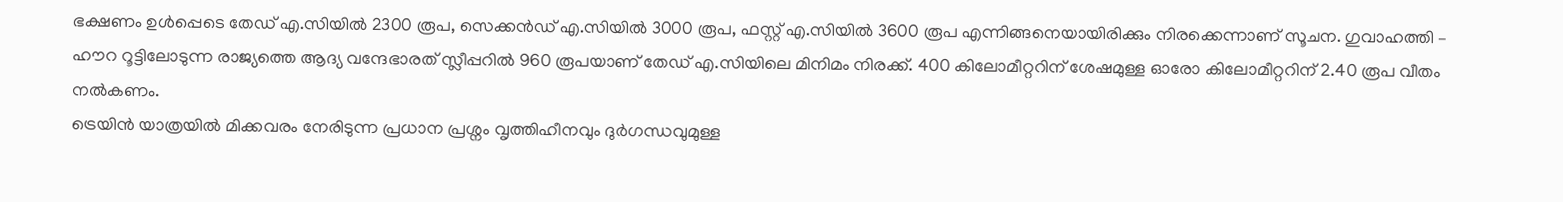ഭക്ഷണം ഉൾപ്പെടെ തേഡ് എ.സിയിൽ 2300 രൂപ, സെക്കൻഡ് എ.സിയിൽ 3000 രൂപ, ഫസ്റ്റ് എ.സിയിൽ 3600 രൂപ എന്നിങ്ങനെയായിരിക്കും നിരക്കെന്നാണ് സൂചന. ഗുവാഹത്തി – ഹൗറ റൂട്ടിലോടുന്ന രാജ്യത്തെ ആദ്യ വന്ദേഭാരത് സ്ലീപ്പറിൽ 960 രൂപയാണ് തേഡ് എ.സിയിലെ മിനിമം നിരക്ക്. 400 കിലോമീറ്ററിന് ശേഷമുള്ള ഓരോ കിലോമീറ്ററിന് 2.40 രൂപ വീതം നൽകണം.
ട്രെയിൻ യാത്രയിൽ മിക്കവരം നേരിടുന്ന പ്രധാന പ്രശ്നം വൃത്തിഹീനവും ദുർഗന്ധവുമുള്ള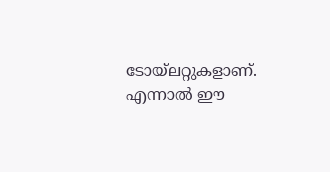ടോയ്ലറ്റുകളാണ്. എന്നാൽ ഈ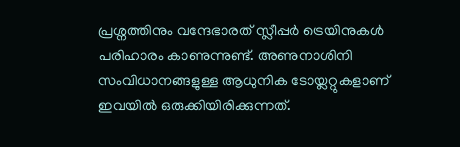പ്രശ്നത്തിനും വന്ദേഭാരത് സ്ലീപ്പർ ട്രെയിനുകൾ പരിഹാരം കാണുന്നുണ്ട്. അണുനാശിനി സംവിധാനങ്ങളുള്ള ആധുനിക ടോയ്ലറ്റുകളാണ് ഇവയിൽ ഒരുക്കിയിരിക്കുന്നത്.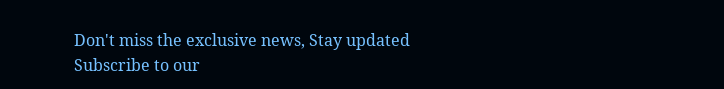Don't miss the exclusive news, Stay updated
Subscribe to our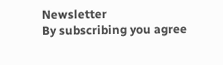Newsletter
By subscribing you agree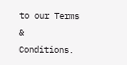to our Terms & Conditions.